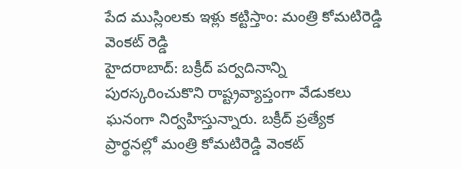పేద ముస్లింలకు ఇళ్లు కట్టిస్తాం: మంత్రి కోమటిరెడ్డి వెంకట్ రెడ్డి
హైదరాబాద్: బక్రీద్ పర్వదినాన్ని పురస్కరించుకొని రాష్ట్రవ్యాప్తంగా వేడుకలు ఘనంగా నిర్వహిస్తున్నారు. బక్రీద్ ప్రత్యేక ప్రార్థనల్లో మంత్రి కోమటిరెడ్డి వెంకట్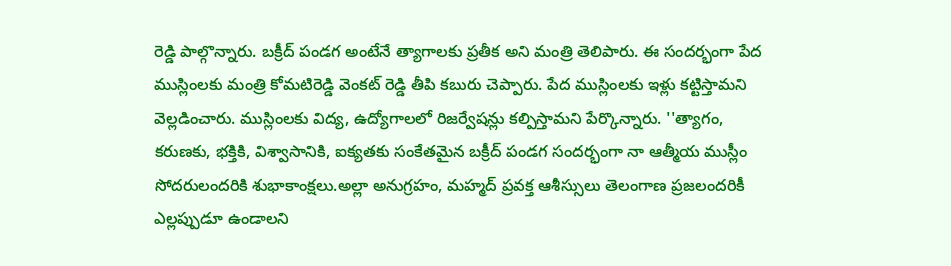రెడ్డి పాల్గొన్నారు. బక్రీద్ పండగ అంటేనే త్యాగాలకు ప్రతీక అని మంత్రి తెలిపారు. ఈ సందర్భంగా పేద ముస్లింలకు మంత్రి కోమటిరెడ్డి వెంకట్ రెడ్డి తీపి కబురు చెప్పారు. పేద ముస్లింలకు ఇళ్లు కట్టిస్తామని వెల్లడించారు. ముస్లింలకు విద్య, ఉద్యోగాలలో రిజర్వేషన్లు కల్పిస్తామని పేర్కొన్నారు. ''త్యాగం, కరుణకు, భక్తికి, విశ్వాసానికి, ఐక్యతకు సంకేతమైన బక్రీద్ పండగ సందర్భంగా నా ఆత్మీయ ముస్లీం సోదరులందరికి శుభాకాంక్షలు.అల్లా అనుగ్రహం, మహ్మద్ ప్రవక్త ఆశీస్సులు తెలంగాణ ప్రజలందరికీ ఎల్లప్పుడూ ఉండాలని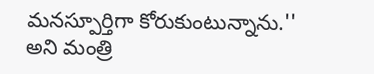మనస్పూర్తిగా కోరుకుంటున్నాను.'' అని మంత్రి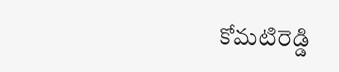కోమటిరెడ్డి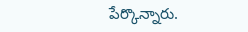పేర్కొన్నారు.